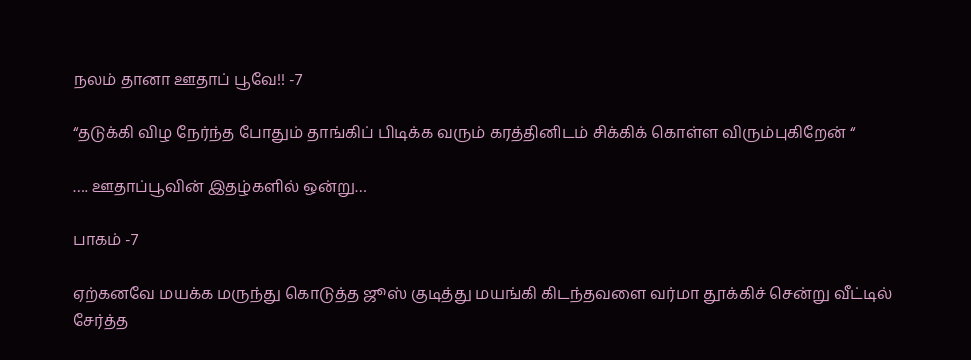நலம் தானா ஊதாப் பூவே!! -7

“தடுக்கி விழ நேர்ந்த போதும் தாங்கிப் பிடிக்க வரும் கரத்தினிடம் சிக்கிக் கொள்ள விரும்புகிறேன் “

…. ஊதாப்பூவின் இதழ்களில் ஒன்று…

பாகம் -7

ஏற்கனவே மயக்க மருந்து கொடுத்த ஜூஸ் குடித்து மயங்கி கிடந்தவளை வர்மா தூக்கிச் சென்று வீட்டில் சேர்த்த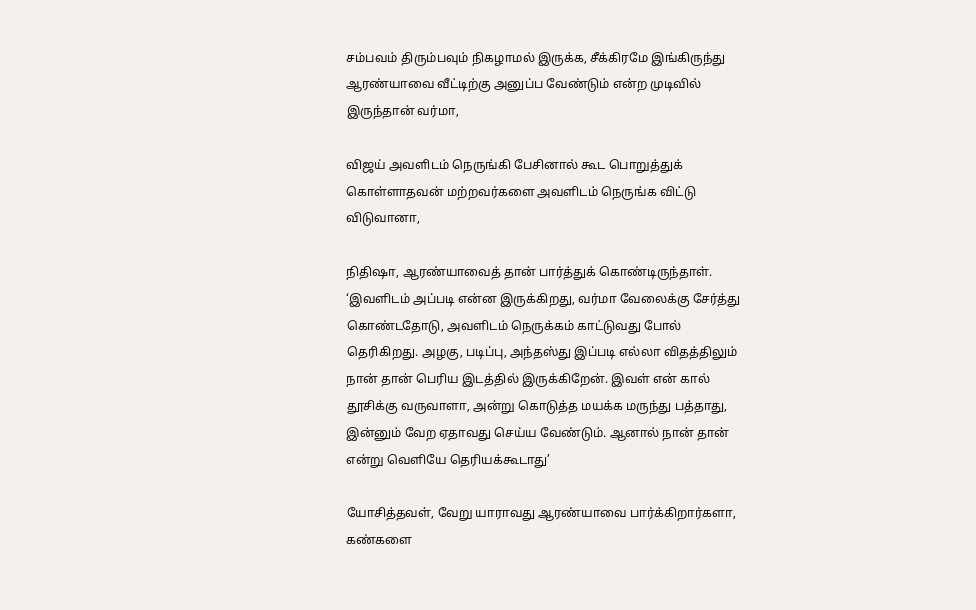சம்பவம் திரும்பவும் நிகழாமல் இருக்க, சீக்கிரமே இங்கிருந்து ஆரண்யாவை வீட்டிற்கு அனுப்ப வேண்டும் என்ற முடிவில் இருந்தான் வர்மா,

விஜய் அவளிடம் நெருங்கி பேசினால் கூட பொறுத்துக் கொள்ளாதவன் மற்றவர்களை அவளிடம் நெருங்க விட்டு விடுவானா,

நிதிஷா, ஆரண்யாவைத் தான் பார்த்துக் கொண்டிருந்தாள். ‘இவளிடம் அப்படி என்ன இருக்கிறது, வர்மா வேலைக்கு சேர்த்து கொண்டதோடு, அவளிடம் நெருக்கம் காட்டுவது போல் தெரிகிறது. அழகு, படிப்பு, அந்தஸ்து இப்படி எல்லா விதத்திலும் நான் தான் பெரிய இடத்தில் இருக்கிறேன். இவள் என் கால் தூசிக்கு வருவாளா, அன்று கொடுத்த மயக்க மருந்து பத்தாது, இன்னும் வேற ஏதாவது செய்ய வேண்டும். ஆனால் நான் தான் என்று வெளியே தெரியக்கூடாது’

யோசித்தவள், வேறு யாராவது ஆரண்யாவை பார்க்கிறார்களா, கண்களை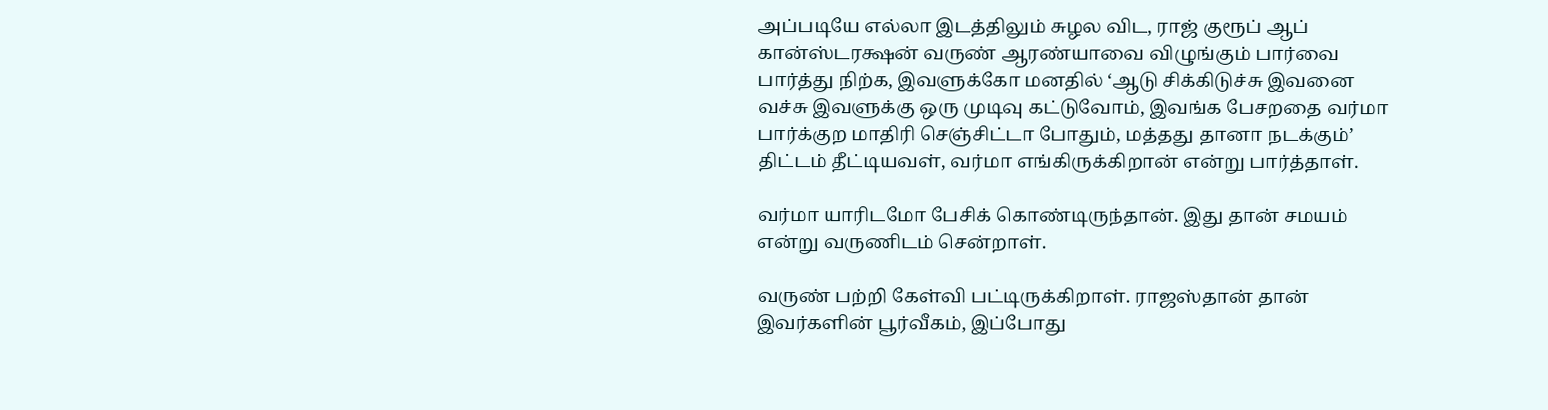அப்படியே எல்லா இடத்திலும் சுழல விட, ராஜ் குரூப் ஆப் கான்ஸ்டரக்ஷன் வருண் ஆரண்யாவை விழுங்கும் பார்வை பார்த்து நிற்க, இவளுக்கோ மனதில் ‘ஆடு சிக்கிடுச்சு இவனை வச்சு இவளுக்கு ஒரு முடிவு கட்டுவோம், இவங்க பேசறதை வர்மா பார்க்குற மாதிரி செஞ்சிட்டா போதும், மத்தது தானா நடக்கும்’ திட்டம் தீட்டியவள், வர்மா எங்கிருக்கிறான் என்று பார்த்தாள்.

வர்மா யாரிடமோ பேசிக் கொண்டிருந்தான். இது தான் சமயம் என்று வருணிடம் சென்றாள்.

வருண் பற்றி கேள்வி பட்டிருக்கிறாள். ராஜஸ்தான் தான் இவர்களின் பூர்வீகம், இப்போது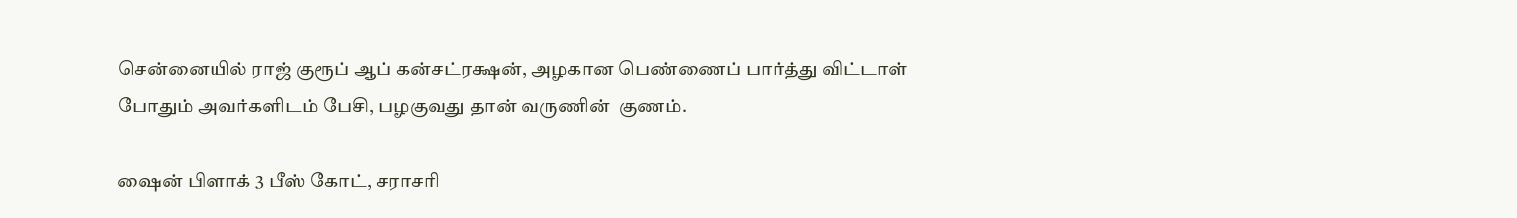சென்னையில் ராஜ் குரூப் ஆப் கன்சட்ரக்ஷன், அழகான பெண்ணைப் பார்த்து விட்டாள் போதும் அவர்களிடம் பேசி, பழகுவது தான் வருணின்  குணம்.

ஷைன் பிளாக் 3 பீஸ் கோட், சராசரி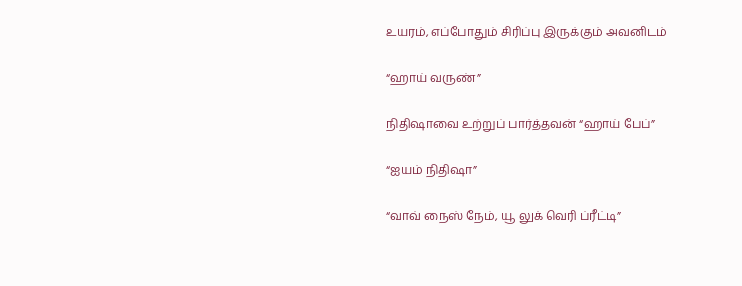உயரம், எப்போதும் சிரிப்பு இருக்கும் அவனிடம்

“ஹாய் வருண்”

நிதிஷாவை உற்றுப் பார்த்தவன் “ஹாய் பேப்”

“ஐயம் நிதிஷா”

“வாவ் நைஸ் நேம், யூ லுக் வெரி ப்ரீட்டி”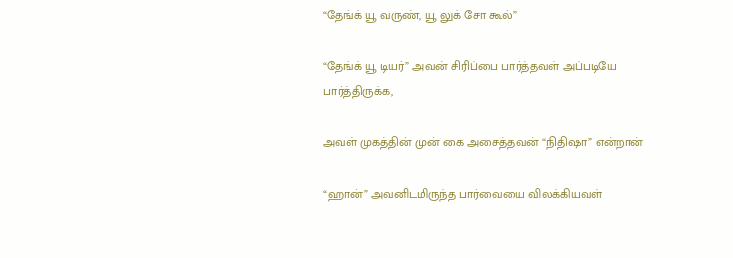“தேங்க் யூ வருண், யூ லுக் சோ கூல்”

“தேங்க் யூ டியர்” அவன் சிரிப்பை பார்த்தவள் அப்படியே பார்த்திருக்க,

அவள் முகத்தின் முன் கை அசைத்தவன் “நிதிஷா” என்றான்

“ஹான்” அவனிடமிருந்த பார்வையை விலக்கியவள்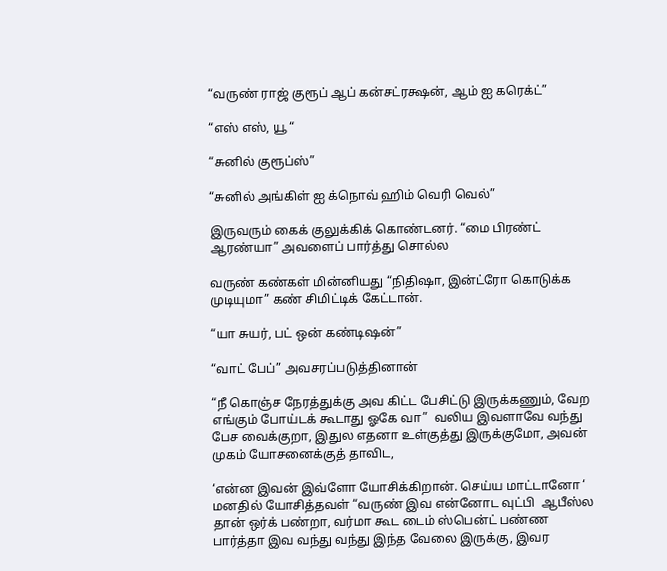“வருண் ராஜ் குரூப் ஆப் கன்சட்ரக்ஷன், ஆம் ஐ கரெக்ட்”

“எஸ் எஸ், யூ “

“சுனில் குரூப்ஸ்”

“சுனில் அங்கிள் ஐ க்நொவ் ஹிம் வெரி வெல்”

இருவரும் கைக் குலுக்கிக் கொண்டனர். “மை பிரண்ட் ஆரண்யா” அவளைப் பார்த்து சொல்ல

வருண் கண்கள் மின்னியது “நிதிஷா, இன்ட்ரோ கொடுக்க முடியுமா” கண் சிமிட்டிக் கேட்டான்.

“யா சுயர், பட் ஒன் கண்டிஷன்”

“வாட் பேப்” அவசரப்படுத்தினான்

“நீ கொஞ்ச நேரத்துக்கு அவ கிட்ட பேசிட்டு இருக்கணும், வேற எங்கும் போய்டக் கூடாது ஓகே வா”  வலிய இவளாவே வந்து பேச வைக்குறா, இதுல எதனா உள்குத்து இருக்குமோ, அவன் முகம் யோசனைக்குத் தாவிட,

‘என்ன இவன் இவ்ளோ யோசிக்கிறான். செய்ய மாட்டானோ ‘ மனதில் யோசித்தவள் “வருண் இவ என்னோட வுட்பி  ஆபீஸ்ல தான் ஒர்க் பண்றா, வர்மா கூட டைம் ஸ்பென்ட் பண்ண பார்த்தா இவ வந்து வந்து இந்த வேலை இருக்கு, இவர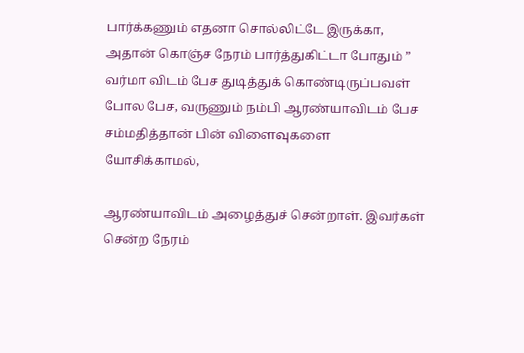பார்க்கணும் எதனா சொல்லிட்டே இருக்கா, அதான் கொஞ்ச நேரம் பார்த்துகிட்டா போதும் ” வர்மா விடம் பேச துடித்துக் கொண்டிருப்பவள் போல பேச, வருணும் நம்பி ஆரண்யாவிடம் பேச சம்மதித்தான் பின் விளைவுகளை யோசிக்காமல்,

ஆரண்யாவிடம் அழைத்துச் சென்றாள். இவர்கள் சென்ற நேரம்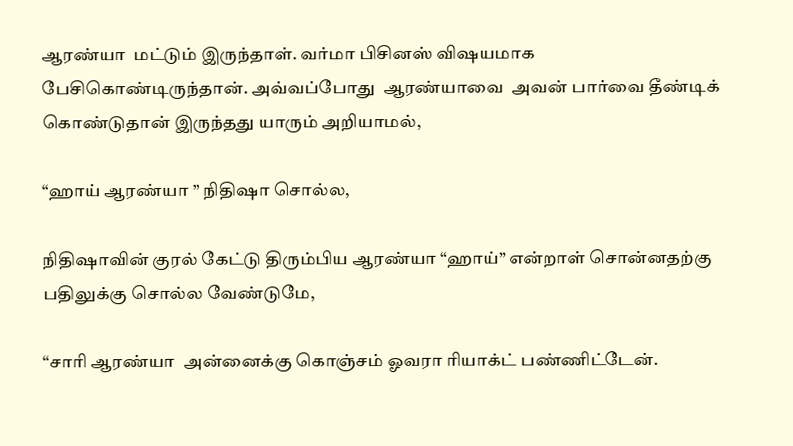ஆரண்யா  மட்டும் இருந்தாள். வர்மா பிசினஸ் விஷயமாக பேசிகொண்டிருந்தான். அவ்வப்போது  ஆரண்யாவை  அவன் பார்வை தீண்டிக் கொண்டுதான் இருந்தது யாரும் அறியாமல்,

“ஹாய் ஆரண்யா ” நிதிஷா சொல்ல,

நிதிஷாவின் குரல் கேட்டு திரும்பிய ஆரண்யா “ஹாய்” என்றாள் சொன்னதற்கு பதிலுக்கு சொல்ல வேண்டுமே,

“சாரி ஆரண்யா  அன்னைக்கு கொஞ்சம் ஓவரா ரியாக்ட் பண்ணிட்டேன்.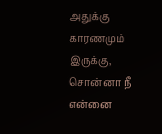அதுக்கு காரணமும் இருக்கு, சொன்னா நீ என்னை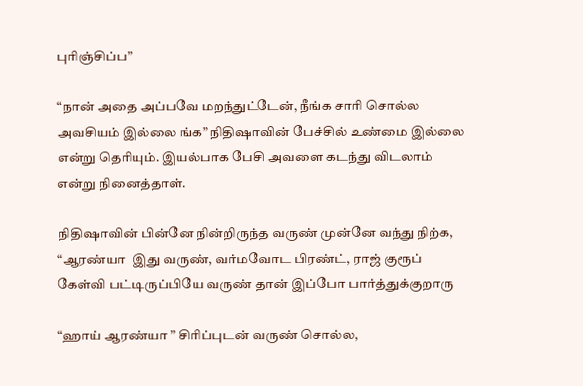புரிஞ்சிப்ப”

“நான் அதை அப்பவே மறந்துட்டேன், நீங்க சாரி சொல்ல அவசியம் இல்லை ங்க” நிதிஷாவின் பேச்சில் உண்மை இல்லை என்று தெரியும். இயல்பாக பேசி அவளை கடந்து விடலாம் என்று நினைத்தாள்.

நிதிஷாவின் பின்னே நின்றிருந்த வருண் முன்னே வந்து நிற்க, “ஆரண்யா  இது வருண், வர்மவோட பிரண்ட், ராஜ் குரூப் கேள்வி பட்டிருப்பியே வருண் தான் இப்போ பார்த்துக்குறாரு

“ஹாய் ஆரண்யா ” சிரிப்புடன் வருண் சொல்ல,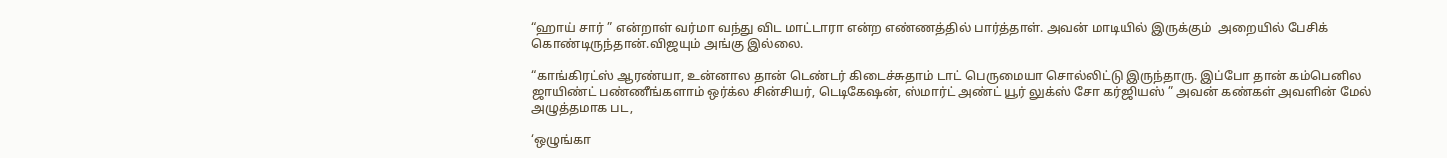“ஹாய் சார் ” என்றாள் வர்மா வந்து விட மாட்டாரா என்ற எண்ணத்தில் பார்த்தாள். அவன் மாடியில் இருக்கும்  அறையில் பேசிக் கொண்டிருந்தான்.விஜயும் அங்கு இல்லை.

“காங்கிரட்ஸ் ஆரண்யா, உன்னால தான் டெண்டர் கிடைச்சுதாம் டாட் பெருமையா சொல்லிட்டு இருந்தாரு. இப்போ தான் கம்பெனில ஜாயிண்ட் பண்ணீங்களாம் ஒர்க்ல சின்சியர், டெடிகேஷன், ஸ்மார்ட் அண்ட் யூர் லுக்ஸ் சோ கர்ஜியஸ் ” அவன் கண்கள் அவளின் மேல் அழுத்தமாக பட,

‘ஒழுங்கா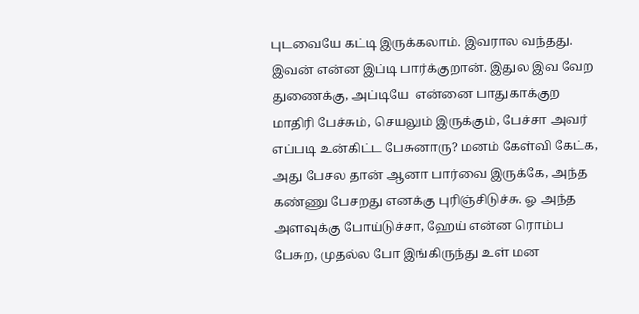புடவையே கட்டி இருக்கலாம். இவரால வந்தது. இவன் என்ன இப்டி பார்க்குறான். இதுல இவ வேற துணைக்கு, அப்டியே  என்னை பாதுகாக்குற  மாதிரி பேச்சும், செயலும் இருக்கும், பேச்சா அவர் எப்படி உன்கிட்ட பேசுனாரு? மனம் கேள்வி கேட்க, அது பேசல தான் ஆனா பார்வை இருக்கே, அந்த கண்ணு பேசறது எனக்கு புரிஞ்சிடுச்சு. ஓ அந்த அளவுக்கு போய்டுச்சா, ஹேய் என்ன ரொம்ப பேசுற, முதல்ல போ இங்கிருந்து உள் மன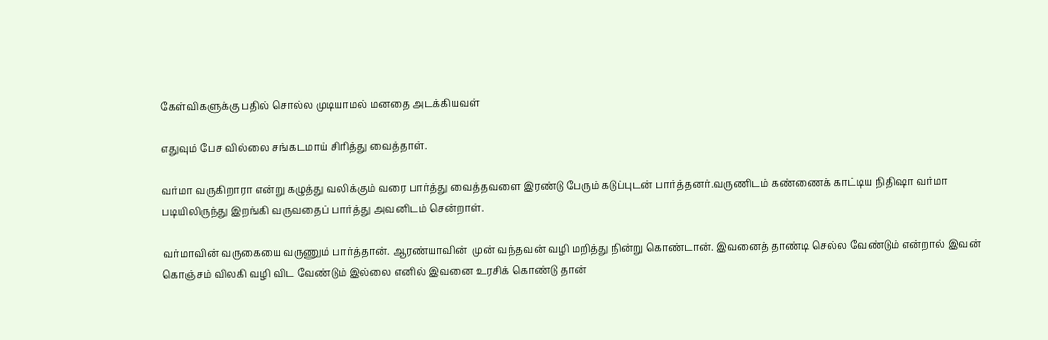கேள்விகளுக்கு பதில் சொல்ல முடியாமல் மனதை அடக்கியவள்

எதுவும் பேச வில்லை சங்கடமாய் சிரித்து வைத்தாள்.

வர்மா வருகிறாரா என்று கழுத்து வலிக்கும் வரை பார்த்து வைத்தவளை இரண்டு பேரும் கடுப்புடன் பார்த்தனர்.வருணிடம் கண்ணைக் காட்டிய நிதிஷா வர்மா படியிலிருந்து இறங்கி வருவதைப் பார்த்து அவனிடம் சென்றாள்.

வர்மாவின் வருகையை வருணும் பார்த்தான். ஆரண்யாவின்  முன் வந்தவன் வழி மறித்து நின்று கொண்டான். இவனைத் தாண்டி செல்ல வேண்டும் என்றால் இவன் கொஞ்சம் விலகி வழி விட வேண்டும் இல்லை எனில் இவனை உரசிக் கொண்டு தான்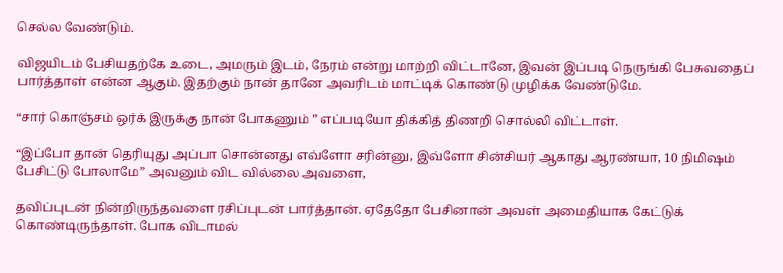செல்ல வேண்டும்.

விஜயிடம் பேசியதற்கே உடை, அமரும் இடம், நேரம் என்று மாற்றி விட்டானே, இவன் இப்படி நெருங்கி பேசுவதைப் பார்த்தாள் என்ன ஆகும். இதற்கும் நான் தானே அவரிடம் மாட்டிக் கொண்டு முழிக்க வேண்டுமே.

“சார் கொஞ்சம் ஒர்க் இருக்கு நான் போகணும் ” எப்படியோ திக்கித் திணறி சொல்லி விட்டாள்.

“இப்போ தான் தெரியுது அப்பா சொன்னது எவ்ளோ சரின்னு, இவ்ளோ சின்சியர் ஆகாது ஆரண்யா, 10 நிமிஷம் பேசிட்டு போலாமே” அவனும் விட வில்லை அவளை,

தவிப்புடன் நின்றிருந்தவளை ரசிப்புடன் பார்த்தான். ஏதேதோ பேசினான் அவள் அமைதியாக கேட்டுக் கொண்டிருந்தாள். போக விடாமல்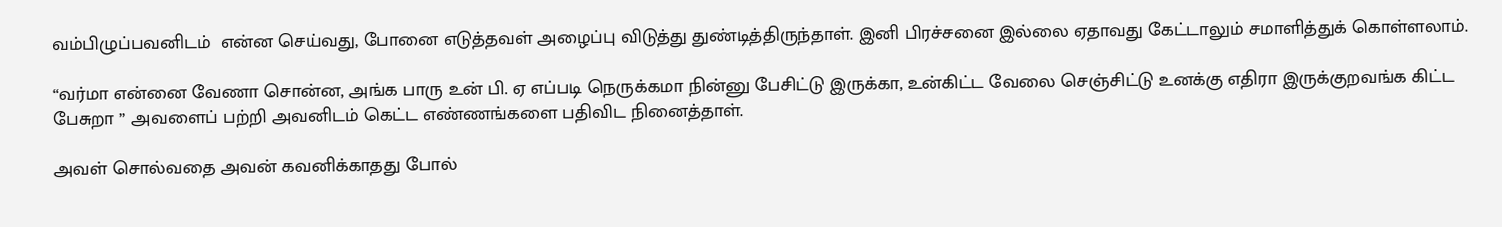வம்பிழுப்பவனிடம்  என்ன செய்வது, போனை எடுத்தவள் அழைப்பு விடுத்து துண்டித்திருந்தாள். இனி பிரச்சனை இல்லை ஏதாவது கேட்டாலும் சமாளித்துக் கொள்ளலாம்.

“வர்மா என்னை வேணா சொன்ன, அங்க பாரு உன் பி. ஏ எப்படி நெருக்கமா நின்னு பேசிட்டு இருக்கா, உன்கிட்ட வேலை செஞ்சிட்டு உனக்கு எதிரா இருக்குறவங்க கிட்ட பேசுறா ” அவளைப் பற்றி அவனிடம் கெட்ட எண்ணங்களை பதிவிட நினைத்தாள்.

அவள் சொல்வதை அவன் கவனிக்காதது போல்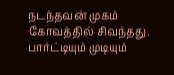நடந்தவன் முகம் கோவத்தில் சிவந்தது. பார்ட்டியும் முடியும்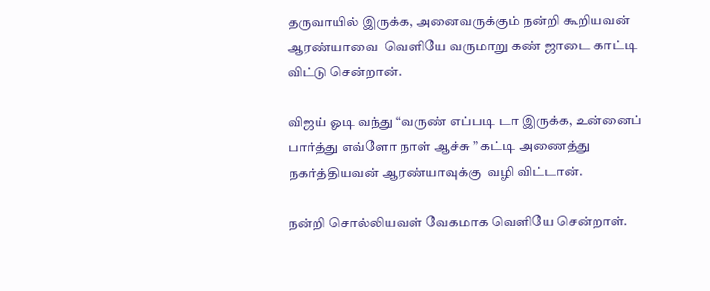தருவாயில் இருக்க, அனைவருக்கும் நன்றி கூறியவன் ஆரண்யாவை  வெளியே வருமாறு கண் ஜாடை காட்டி விட்டு சென்றான்.

விஜய் ஓடி வந்து “வருண் எப்படி டா இருக்க, உன்னைப் பார்த்து எவ்ளோ நாள் ஆச்சு ” கட்டி அணைத்து நகர்த்தியவன் ஆரண்யாவுக்கு  வழி விட்டான்.

நன்றி சொல்லியவள் வேகமாக வெளியே சென்றாள்.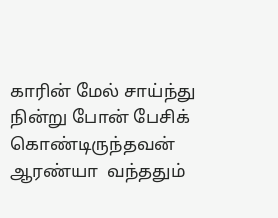காரின் மேல் சாய்ந்து நின்று போன் பேசிக் கொண்டிருந்தவன் ஆரண்யா  வந்ததும்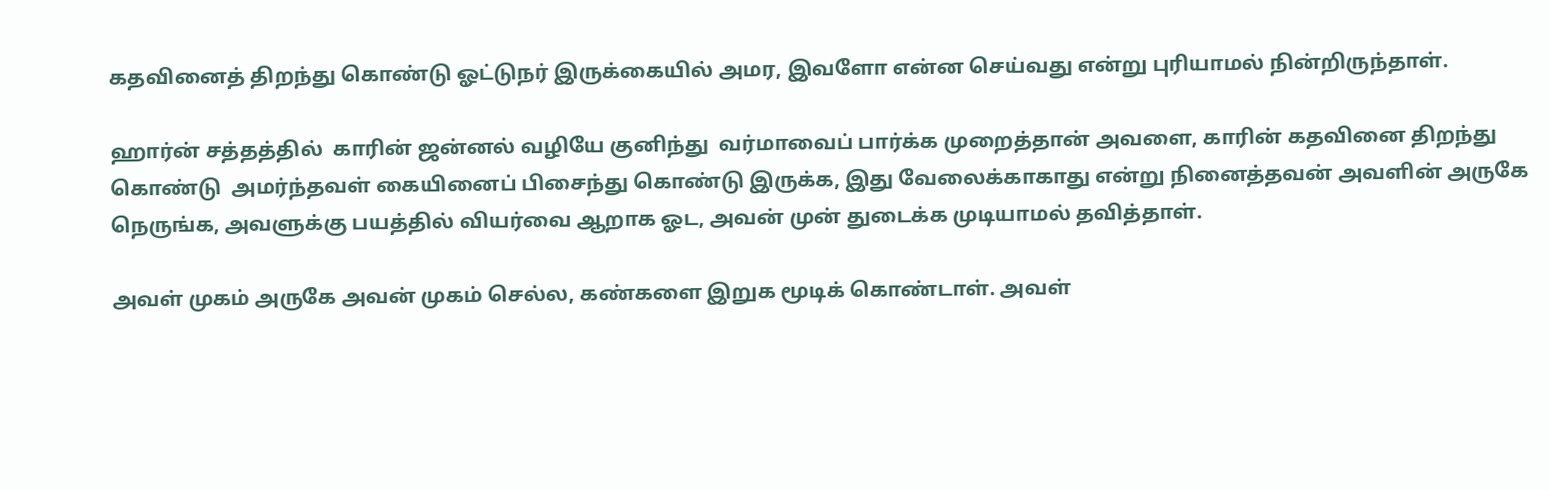கதவினைத் திறந்து கொண்டு ஓட்டுநர் இருக்கையில் அமர, இவளோ என்ன செய்வது என்று புரியாமல் நின்றிருந்தாள்.

ஹார்ன் சத்தத்தில்  காரின் ஜன்னல் வழியே குனிந்து  வர்மாவைப் பார்க்க முறைத்தான் அவளை, காரின் கதவினை திறந்து கொண்டு  அமர்ந்தவள் கையினைப் பிசைந்து கொண்டு இருக்க, இது வேலைக்காகாது என்று நினைத்தவன் அவளின் அருகே நெருங்க, அவளுக்கு பயத்தில் வியர்வை ஆறாக ஓட, அவன் முன் துடைக்க முடியாமல் தவித்தாள்.

அவள் முகம் அருகே அவன் முகம் செல்ல, கண்களை இறுக மூடிக் கொண்டாள். அவள்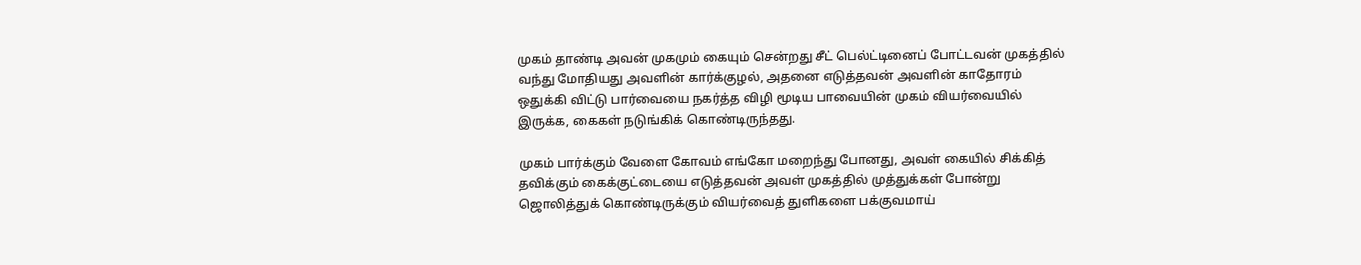முகம் தாண்டி அவன் முகமும் கையும் சென்றது சீட் பெல்ட்டினைப் போட்டவன் முகத்தில் வந்து மோதியது அவளின் கார்க்குழல், அதனை எடுத்தவன் அவளின் காதோரம் ஒதுக்கி விட்டு பார்வையை நகர்த்த விழி மூடிய பாவையின் முகம் வியர்வையில் இருக்க, கைகள் நடுங்கிக் கொண்டிருந்தது.

முகம் பார்க்கும் வேளை கோவம் எங்கோ மறைந்து போனது, அவள் கையில் சிக்கித் தவிக்கும் கைக்குட்டையை எடுத்தவன் அவள் முகத்தில் முத்துக்கள் போன்று ஜொலித்துக் கொண்டிருக்கும் வியர்வைத் துளிகளை பக்குவமாய்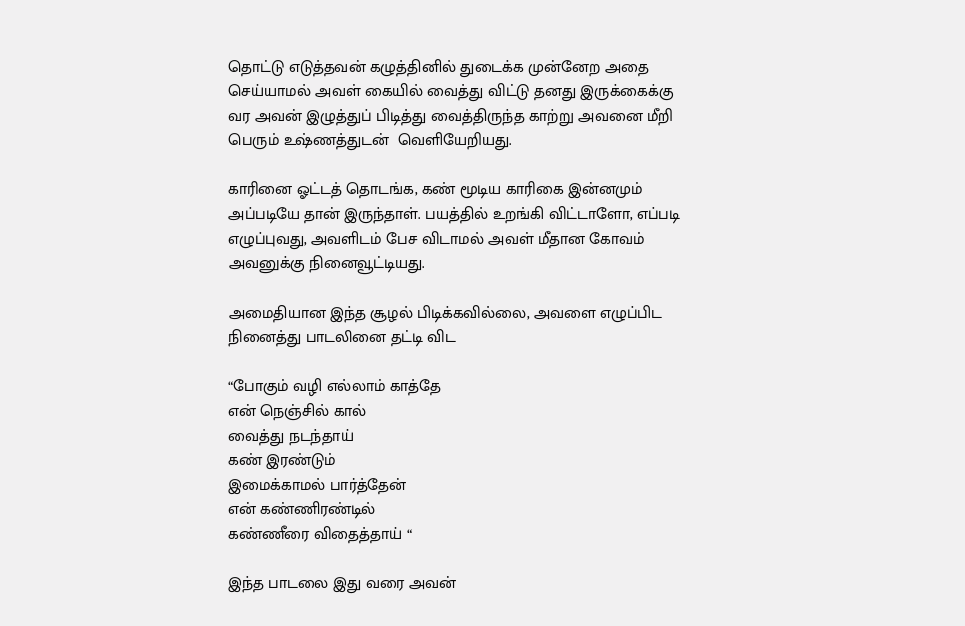தொட்டு எடுத்தவன் கழுத்தினில் துடைக்க முன்னேற அதை செய்யாமல் அவள் கையில் வைத்து விட்டு தனது இருக்கைக்கு  வர அவன் இழுத்துப் பிடித்து வைத்திருந்த காற்று அவனை மீறி பெரும் உஷ்ணத்துடன்  வெளியேறியது.

காரினை ஓட்டத் தொடங்க, கண் மூடிய காரிகை இன்னமும் அப்படியே தான் இருந்தாள். பயத்தில் உறங்கி விட்டாளோ, எப்படி எழுப்புவது, அவளிடம் பேச விடாமல் அவள் மீதான கோவம் அவனுக்கு நினைவூட்டியது.

அமைதியான இந்த சூழல் பிடிக்கவில்லை, அவளை எழுப்பிட நினைத்து பாடலினை தட்டி விட

“போகும் வழி எல்லாம் காத்தே
என் நெஞ்சில் கால்
வைத்து நடந்தாய்
கண் இரண்டும்
இமைக்காமல் பார்த்தேன்
என் கண்ணிரண்டில்
கண்ணீரை விதைத்தாய் “

இந்த பாடலை இது வரை அவன்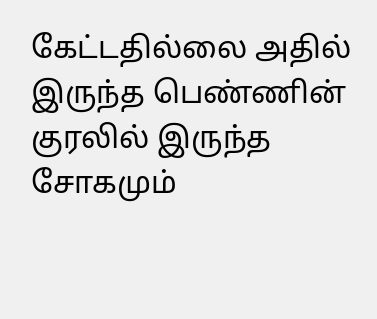கேட்டதில்லை அதில் இருந்த பெண்ணின் குரலில் இருந்த சோகமும்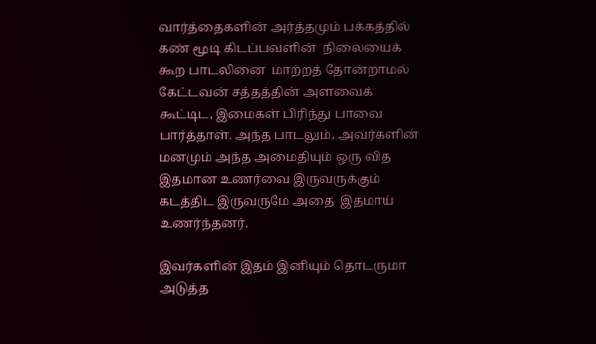வார்த்தைகளின் அர்த்தமும் பக்கத்தில் கண் மூடி கிடப்பவளின்  நிலையைக் கூற பாடலினை  மாற்றத் தோன்றாமல்  கேட்டவன் சத்தத்தின் அளவைக் கூட்டிட, இமைகள் பிரிந்து பாவை பார்த்தாள். அந்த பாடலும், அவர்களின் மனமும் அந்த அமைதியும் ஒரு வித இதமான உணர்வை இருவருக்கும் கடத்திட இருவருமே அதை  இதமாய் உணர்ந்தனர்.

இவர்களின் இதம் இனியும் தொடருமா அடுத்த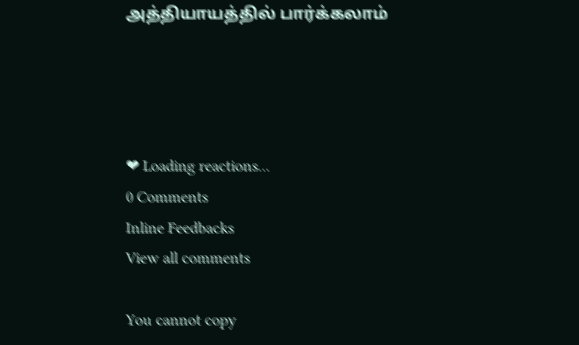அத்தியாயத்தில் பார்க்கலாம்




❤ Loading reactions...
0 Comments
Inline Feedbacks
View all comments

You cannot copy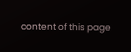content of this page